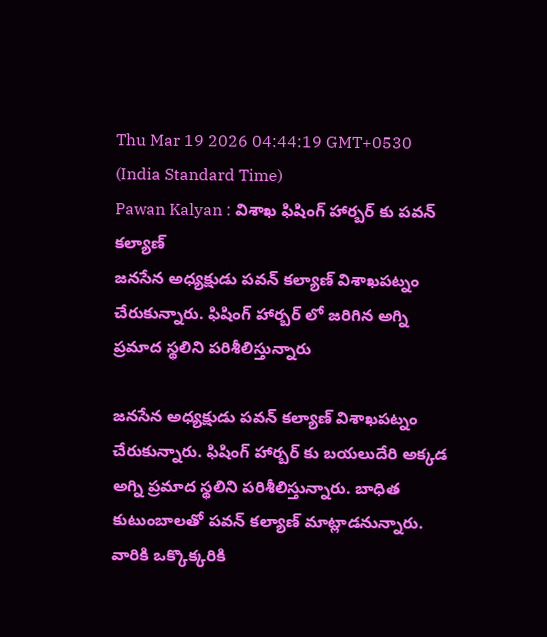Thu Mar 19 2026 04:44:19 GMT+0530 (India Standard Time)
Pawan Kalyan : విశాఖ ఫిషింగ్ హార్బర్ కు పవన్ కల్యాణ్
జనసేన అధ్యక్షుడు పవన్ కల్యాణ్ విశాఖపట్నం చేరుకున్నారు. ఫిషింగ్ హార్బర్ లో జరిగిన అగ్ని ప్రమాద స్థలిని పరిశీలిస్తున్నారు

జనసేన అధ్యక్షుడు పవన్ కల్యాణ్ విశాఖపట్నం చేరుకున్నారు. ఫిషింగ్ హార్బర్ కు బయలుదేరి అక్కడ అగ్ని ప్రమాద స్థలిని పరిశీలిస్తున్నారు. బాధిత కుటుంబాలతో పవన్ కల్యాణ్ మాట్లాడనున్నారు. వారికి ఒక్కొక్కరికి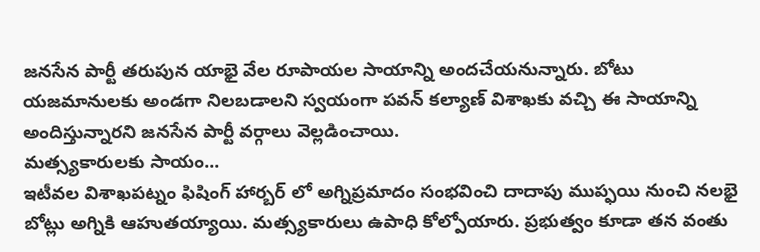జనసేన పార్టీ తరుపున యాభై వేల రూపాయల సాయాన్ని అందచేయనున్నారు. బోటు యజమానులకు అండగా నిలబడాలని స్వయంగా పవన్ కల్యాణ్ విశాఖకు వచ్చి ఈ సాయాన్ని అందిస్తున్నారని జనసేన పార్టీ వర్గాలు వెల్లడించాయి.
మత్స్యకారులకు సాయం...
ఇటీవల విశాఖపట్నం ఫిషింగ్ హార్బర్ లో అగ్నిప్రమాదం సంభవించి దాదాపు ముప్ఫయి నుంచి నలభై బోట్లు అగ్నికి ఆహుతయ్యాయి. మత్స్యకారులు ఉపాధి కోల్పోయారు. ప్రభుత్వం కూడా తన వంతు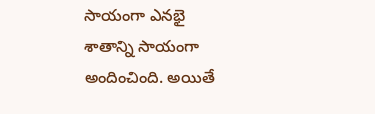సాయంగా ఎనభై శాతాన్ని సాయంగా అందించింది. అయితే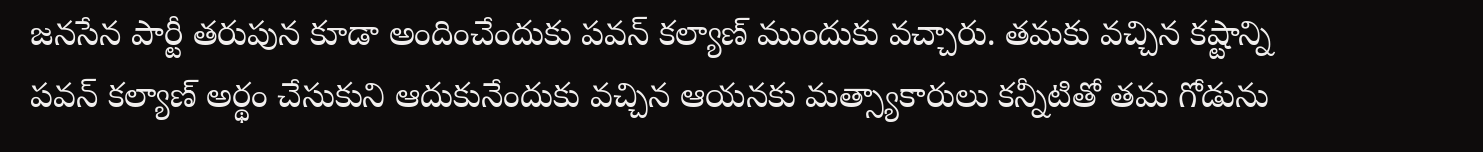జనసేన పార్టీ తరుపున కూడా అందించేందుకు పవన్ కల్యాణ్ ముందుకు వచ్చారు. తమకు వచ్చిన కష్టాన్ని పవన్ కల్యాణ్ అర్థం చేసుకుని ఆదుకునేందుకు వచ్చిన ఆయనకు మత్స్యాకారులు కన్నీటితో తమ గోడును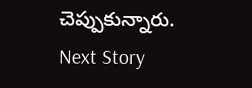చెప్పుకున్నారు.
Next Story